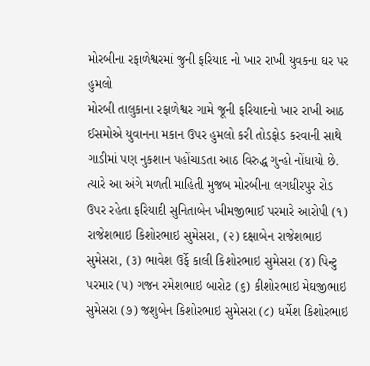મોરબીના રફાળેશ્વરમાં જુની ફરિયાદ નો ખાર રાખી યુવકના ઘર પર હુમલો
મોરબી તાલુકાના રફાળેશ્વર ગામે જૂની ફરિયાદનો ખાર રાખી આઠ ઈસમોએ યુવાનના મકાન ઉપર હુમલો કરી તોડફોડ કરવાની સાથે ગાડીમાં પણ નુકશાન પહોંચાડતા આઠ વિરુદ્ધ ગુન્હો નોંધાયો છે.
ત્યારે આ અંગે મળતી માહિતી મુજબ મોરબીના લગધીરપુર રોડ ઉપર રહેતા ફરિયાદી સુનિતાબેન ખીમજીભાઈ પરમારે આરોપી (૧) રાજેશભાઇ કિશોરભાઇ સુમેસરા, (૨) દક્ષાબેન રાજેશભાઇ સુમેસરા, (૩) ભાવેશ ઉર્ફે કાલી કિશોરભાઇ સુમેસરા (૪) પિન્ટુ પરમાર (૫) ગજન રમેશભાઇ બારોટ (૬) કીશોરભાઇ મેઘજીભાઇ સુમેસરા (૭) જશુબેન કિશોરભાઇ સુમેસરા (૮) ધર્મેશ કિશોરભાઇ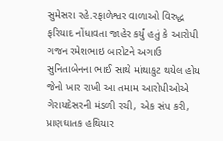સુમેસરા રહે.રફાળેશ્વર વાળાઓ વિરુદ્ધ ફરિયાદ નોંધાવતા જાહેર કર્યું હતું કે આરોપી ગજન રમેશભાઇ બારોટને અગાઉ સુનિતાબેનના ભાઈ સાથે માંથાકુટ થયેલ હોય જેનો ખાર રાખી આ તમામ આરોપીઓએ ગેરાયદેસરની મંડળી રચી, એક સંપ કરી, પ્રાણઘાતક હથિયાર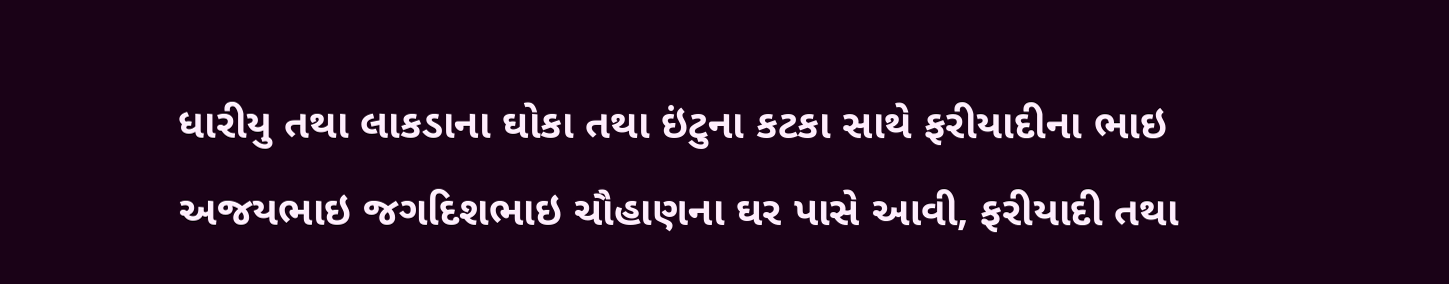ધારીયુ તથા લાકડાના ઘોકા તથા ઇંટુના કટકા સાથે ફરીયાદીના ભાઇ અજયભાઇ જગદિશભાઇ ચૌહાણના ઘર પાસે આવી, ફરીયાદી તથા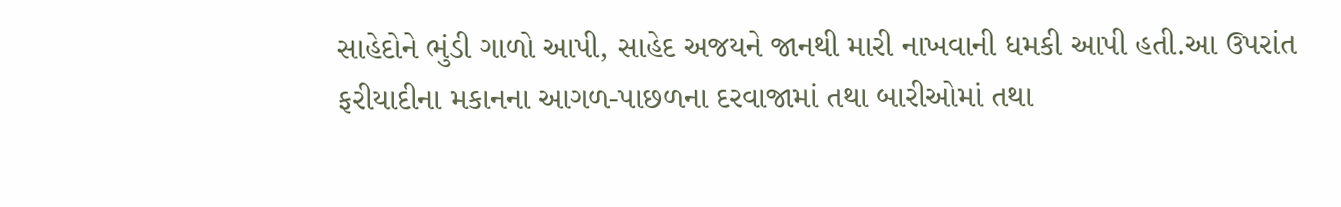સાહેદોને ભુંડી ગાળો આપી, સાહેદ અજયને જાનથી મારી નાખવાની ધમકી આપી હતી.આ ઉપરાંત ફરીયાદીના મકાનના આગળ-પાછળના દરવાજામાં તથા બારીઓમાં તથા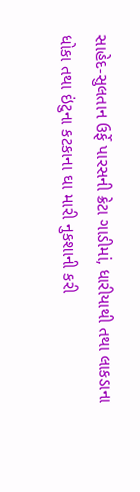સાહેદ-સુલતાન ઉર્ફે પારસની ક્રેટા ગાડીમાં, ધારીયાથી તથા લાકડાના ધોકા તથા ઇંટુના કટકાના ઘા મારી નુકશાની કરી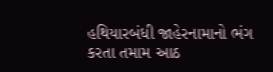હથિયારબંધી જાહેરનામાનો ભંગ કરતા તમામ આઠ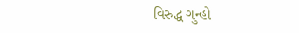વિરુદ્ધ ગુન્હો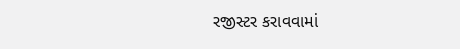રજીસ્ટર કરાવવામાં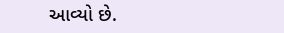આવ્યો છે.